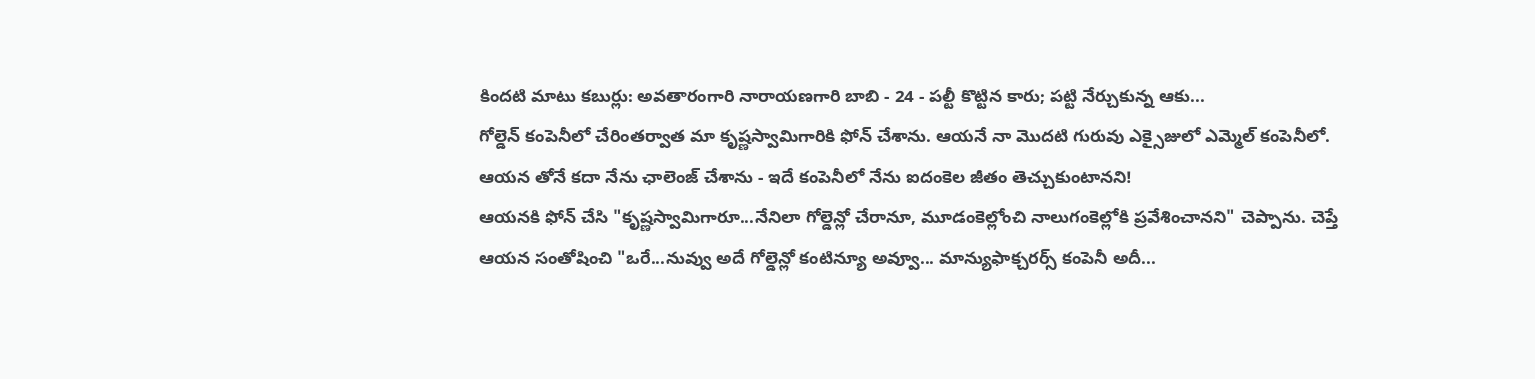కిందటి మాటు కబుర్లు: అవతారంగారి నారాయణగారి బాబి - 24 - పల్టీ కొట్టిన కారు; పట్టి నేర్చుకున్న ఆకు...
గోల్డెన్ కంపెనీలో చేరింతర్వాత మా కృష్ణస్వామిగారికి ఫోన్ చేశాను. ఆయనే నా మొదటి గురువు ఎక్సైజులో ఎమ్మెల్ కంపెనీలో. ఆయన తోనే కదా నేను ఛాలెంజ్ చేశాను - ఇదే కంపెనీలో నేను ఐదంకెల జీతం తెచ్చుకుంటానని!
ఆయనకి ఫోన్ చేసి "కృష్ణస్వామిగారూ...నేనిలా గోల్డెన్లో చేరానూ, మూడంకెల్లోంచి నాలుగంకెల్లోకి ప్రవేశించానని" చెప్పాను. చెప్తే ఆయన సంతోషించి "ఒరే...నువ్వు అదే గోల్డెన్లో కంటిన్యూ అవ్వూ... మాన్యుఫాక్చరర్స్ కంపెనీ అదీ...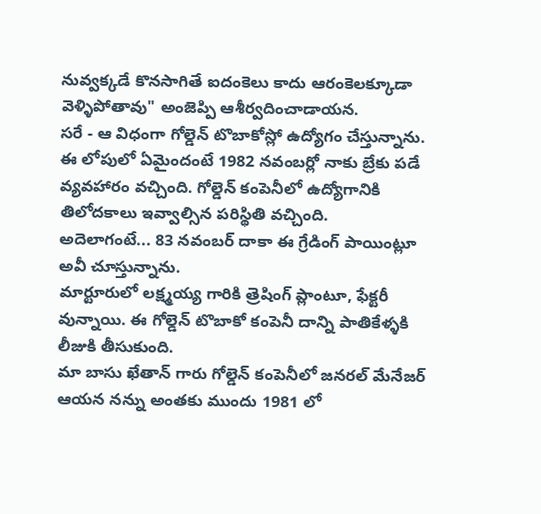నువ్వక్కడే కొనసాగితే ఐదంకెలు కాదు ఆరంకెలక్కూడా వెళ్ళిపోతావు" అంజెప్పి ఆశీర్వదించాడాయన.
సరే - ఆ విధంగా గోల్డెన్ టొబాకోస్లో ఉద్యోగం చేస్తున్నాను.
ఈ లోపులో ఏమైందంటే 1982 నవంబర్లో నాకు బ్రేకు పడే వ్యవహారం వచ్చింది. గోల్డెన్ కంపెనీలో ఉద్యోగానికి తిలోదకాలు ఇవ్వాల్సిన పరిస్థితి వచ్చింది.
అదెలాగంటే... 83 నవంబర్ దాకా ఈ గ్రేడింగ్ పాయింట్లూ అవీ చూస్తున్నాను.
మార్టూరులో లక్ష్మయ్య గారికి త్రెషింగ్ ప్లాంటూ, ఫేక్టరీ వున్నాయి. ఈ గోల్డెన్ టొబాకో కంపెనీ దాన్ని పాతికేళ్ళకి లీజుకి తీసుకుంది.
మా బాసు ఖేతాన్ గారు గోల్డెన్ కంపెనీలో జనరల్ మేనేజర్ ఆయన నన్ను అంతకు ముందు 1981 లో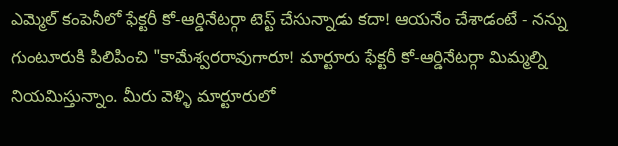ఎమ్మెల్ కంపెనీలో ఫేక్టరీ కో-ఆర్డినేటర్గా టెస్ట్ చేసున్నాడు కదా! ఆయనేం చేశాడంటే - నన్ను గుంటూరుకి పిలిపించి "కామేశ్వరరావుగారూ! మార్టూరు ఫేక్టరీ కో-ఆర్డినేటర్గా మిమ్మల్ని నియమిస్తున్నాం. మీరు వెళ్ళి మార్టూరులో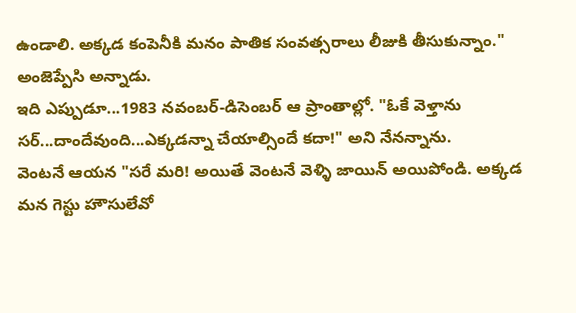ఉండాలి. అక్కడ కంపెనీకి మనం పాతిక సంవత్సరాలు లీజుకి తీసుకున్నాం." అంజెప్పేసి అన్నాడు.
ఇది ఎప్పుడూ...1983 నవంబర్-డిసెంబర్ ఆ ప్రాంతాల్లో. "ఓకే వెళ్తాను సర్...దాందేవుంది...ఎక్కడన్నా చేయాల్సిందే కదా!" అని నేనన్నాను.
వెంటనే ఆయన "సరే మరి! అయితే వెంటనే వెళ్ళి జాయిన్ అయిపోండి. అక్కడ మన గెస్టు హౌసులేవో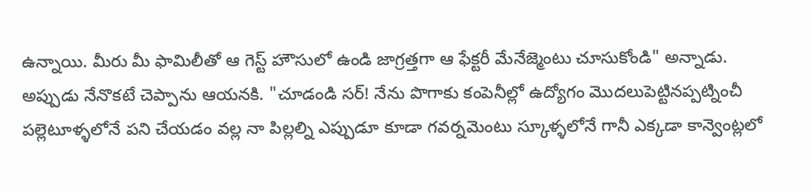ఉన్నాయి. మీరు మీ ఫామిలీతో ఆ గెస్ట్ హౌసులో ఉండి జాగ్రత్తగా ఆ ఫేక్టరీ మేనేజ్మెంటు చూసుకోండి" అన్నాడు.
అప్పుడు నేనొకటే చెప్పాను ఆయనకి. "చూడండి సర్! నేను పొగాకు కంపెనీల్లో ఉద్యోగం మొదలుపెట్టినప్పట్నించీ పల్లెటూళ్ళలోనే పని చేయడం వల్ల నా పిల్లల్ని ఎప్పుడూ కూడా గవర్నమెంటు స్కూళ్ళలోనే గానీ ఎక్కడా కాన్వెంట్లలో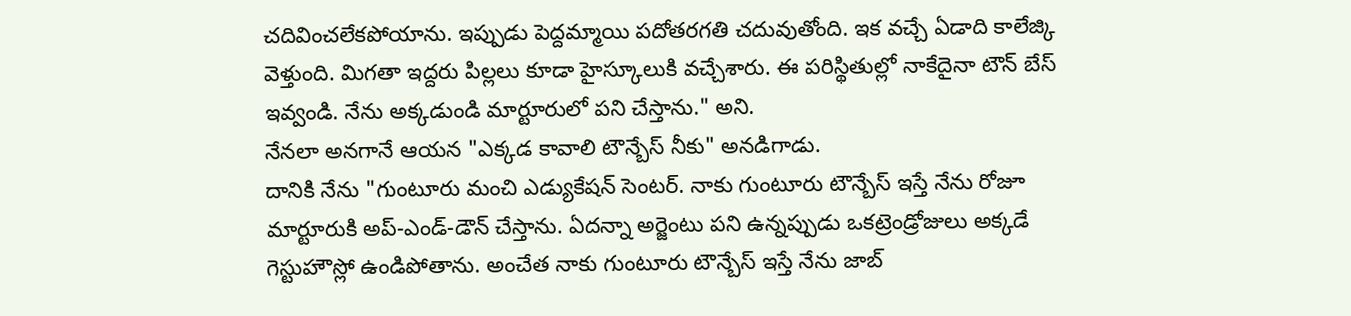చదివించలేకపోయాను. ఇప్పుడు పెద్దమ్మాయి పదోతరగతి చదువుతోంది. ఇక వచ్చే ఏడాది కాలేజ్కి వెళ్తుంది. మిగతా ఇద్దరు పిల్లలు కూడా హైస్కూలుకి వచ్చేశారు. ఈ పరిస్థితుల్లో నాకేదైనా టౌన్ బేస్ ఇవ్వండి. నేను అక్కడుండి మార్టూరులో పని చేస్తాను." అని.
నేనలా అనగానే ఆయన "ఎక్కడ కావాలి టౌన్బేస్ నీకు" అనడిగాడు.
దానికి నేను "గుంటూరు మంచి ఎడ్యుకేషన్ సెంటర్. నాకు గుంటూరు టౌన్బేస్ ఇస్తే నేను రోజూ మార్టూరుకి అప్-ఎండ్-డౌన్ చేస్తాను. ఏదన్నా అర్జెంటు పని ఉన్నప్పుడు ఒకట్రెండ్రోజులు అక్కడే గెస్టుహౌస్లో ఉండిపోతాను. అంచేత నాకు గుంటూరు టౌన్బేస్ ఇస్తే నేను జాబ్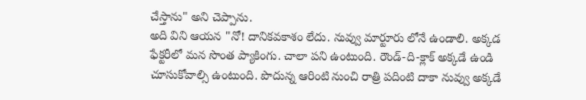చేస్తాను" అని చెప్పాను.
అది విని ఆయన "నో! దానికవకాశం లేదు. నువ్వు మార్టూరు లోనే ఉండాలి. అక్కడ ఫేక్టరీలో మన సొంత ప్యాకింగు. చాలా పని ఉంటుంది. రౌండ్-ది-క్లాక్ అక్కడే ఉండి చూసుకోవాల్సి ఉంటుంది. పొదున్న ఆరింటి నుంచి రాత్రి పదింటి దాకా నువ్వు అక్కడే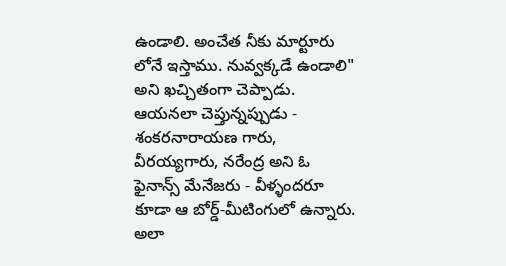ఉండాలి. అంచేత నీకు మార్టూరు లోనే ఇస్తాము. నువ్వక్కడే ఉండాలి" అని ఖచ్చితంగా చెప్పాడు.
ఆయనలా చెప్తున్నప్పుడు - శంకరనారాయణ గారు, వీరయ్యగారు, నరేంద్ర అని ఓ ఫైనాన్స్ మేనేజరు - వీళ్ళందరూ కూడా ఆ బోర్డ్-మీటింగులో ఉన్నారు.
అలా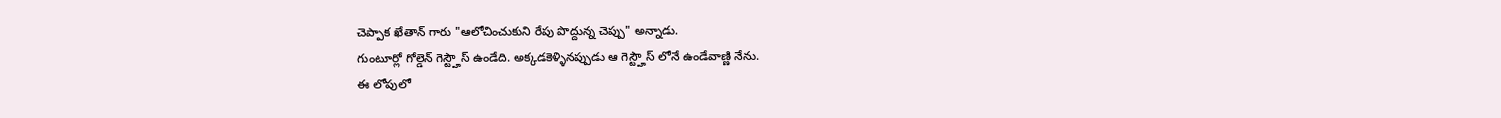చెప్పాక ఖేతాన్ గారు "ఆలోచించుకుని రేపు పొద్దున్న చెప్పు" అన్నాడు.
గుంటూర్లో గోల్డెన్ గెస్ట్హౌస్ ఉండేది. అక్కడకెళ్ళినప్పుడు ఆ గెస్ట్హౌస్ లోనే ఉండేవాణ్ణి నేను.
ఈ లోపులో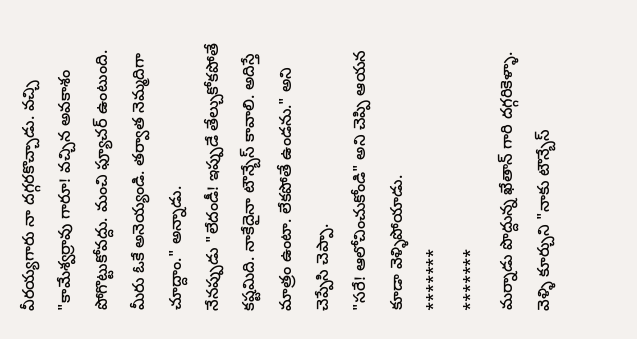వీరయ్యగారు నా దగ్గరకొచ్చాడు. వచ్చి "కామేశ్వర్రావు గారూ! వచ్చిన అవకాశం పోగొట్టుకోవద్దు. మంచి ఫ్యూచర్ ఉంటుంది. మీరు ఓకే అనెయ్యండి. తర్వాత నెమ్మదిగా చూద్దాం." అన్నాడు.
నేనప్పుడు "లేదండీ! ఇప్పుడే తేల్చుకోకపోతే కష్టమిది. నాకేదైనా టౌన్బేస్ కావాలి. అదిస్తే మాత్రం ఉంటా. లేకపోతే ఉండను." అని చెప్పేసి చెప్పా.
"సరే! ఆలోచించుకోండి" అని చెప్పి ఆయన కూడా వెళ్ళిపోయాడు.
*******
*******
మర్నాడు పొద్దున్న ఖేతాన్ గారి దగ్గరికెళ్ళా.
వెళ్ళి కూర్చుని "నాకు టౌన్బేస్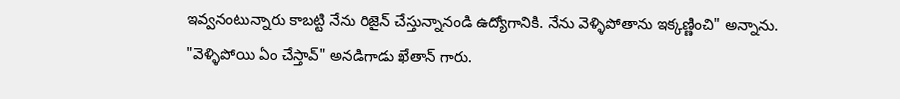ఇవ్వనంటున్నారు కాబట్టి నేను రిజైన్ చేస్తున్నానండి ఉద్యోగానికి. నేను వెళ్ళిపోతాను ఇక్కణ్ణించి" అన్నాను.
"వెళ్ళిపోయి ఏం చేస్తావ్" అనడిగాడు ఖేతాన్ గారు.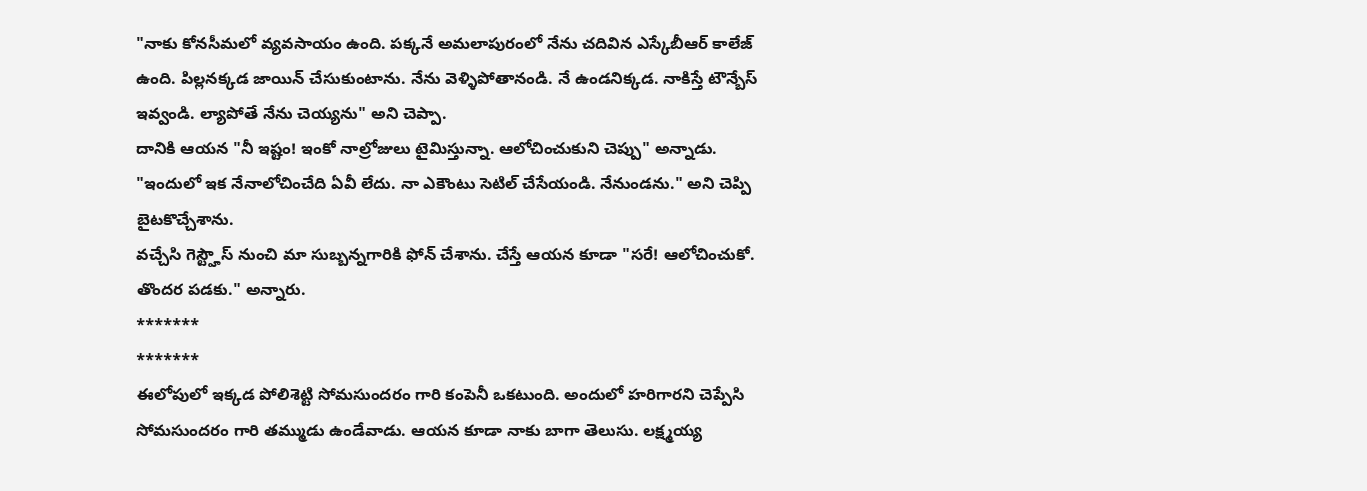"నాకు కోనసీమలో వ్యవసాయం ఉంది. పక్కనే అమలాపురంలో నేను చదివిన ఎస్కేబీఆర్ కాలేజ్ ఉంది. పిల్లనక్కడ జాయిన్ చేసుకుంటాను. నేను వెళ్ళిపోతానండి. నే ఉండనిక్కడ. నాకిస్తే టౌన్బేస్ ఇవ్వండి. ల్యాపోతే నేను చెయ్యను" అని చెప్పా.
దానికి ఆయన "నీ ఇష్టం! ఇంకో నాల్రోజులు టైమిస్తున్నా. ఆలోచించుకుని చెప్పు" అన్నాడు.
"ఇందులో ఇక నేనాలోచించేది ఏవీ లేదు. నా ఎకౌంటు సెటిల్ చేసేయండి. నేనుండను." అని చెప్పి బైటకొచ్చేశాను.
వచ్చేసి గెస్ట్హౌస్ నుంచి మా సుబ్బన్నగారికి ఫోన్ చేశాను. చేస్తే ఆయన కూడా "సరే! ఆలోచించుకో. తొందర పడకు." అన్నారు.
*******
*******
ఈలోపులో ఇక్కడ పోలిశెట్టి సోమసుందరం గారి కంపెనీ ఒకటుంది. అందులో హరిగారని చెప్పేసి సోమసుందరం గారి తమ్ముడు ఉండేవాడు. ఆయన కూడా నాకు బాగా తెలుసు. లక్ష్మయ్య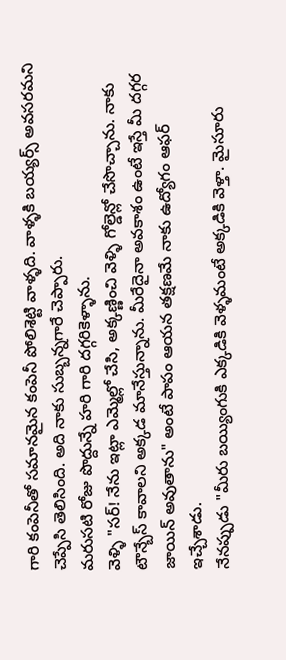గారి కంపెనీతో సమానమైన కంపెనీ పోలిశెట్టి వాళ్ళది. వాళ్ళకి బయ్యర్స్ అవసరమని చెప్పేసి తెలిసింది. అది నాకు సుబ్బన్నగారే చెప్పారు.
మరుసటి రోజు పొద్దున్నే హరి గారి దగ్గరికెళ్ళాను.
వెళ్ళి "సర్! నేను ఇట్లా ఎమ్మెల్లో చేసి, అక్కణ్ణించి వెళ్ళి గోల్డెన్లో చేసొచ్చాను. నాకు టౌన్బేస్ కావాలని అక్కడ మానేస్తున్నాను. మీరేదైనా అవకాశం ఉంటే ఇస్తే మీ దగ్గర జాయిన్ అవుతాను" అంటే పాపం ఆయన తక్షణమే నాకు ఉద్యోగం ఆఫర్ ఇచ్చేశాడు.
నేనప్పుడు "మీరు బయ్యింగుకి ఎక్కడికి వెళ్ళమంటే అక్కడికి వెళ్తా. మైసూరు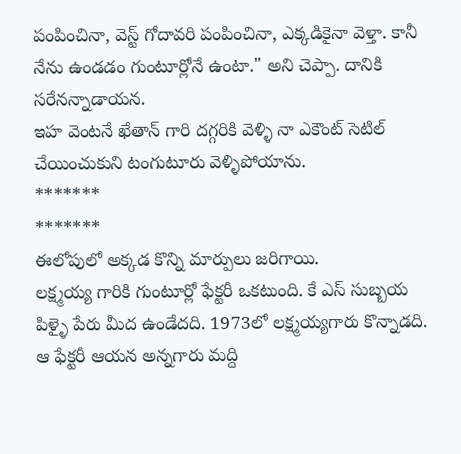పంపించినా, వెస్ట్ గోదావరి పంపించినా, ఎక్కడికైనా వెళ్తా. కానీ నేను ఉండడం గుంటూర్లోనే ఉంటా." అని చెప్పా. దానికి సరేనన్నాడాయన.
ఇహ వెంటనే ఖేతాన్ గారి దగ్గరికి వెళ్ళి నా ఎకౌంట్ సెటిల్ చేయించుకుని టంగుటూరు వెళ్ళిపోయాను.
*******
*******
ఈలోపులో అక్కడ కొన్ని మార్పులు జరిగాయి.
లక్ష్మయ్య గారికి గుంటూర్లో ఫేక్టరీ ఒకటుంది. కే ఎస్ సుబ్బయ పిళ్ళై పేరు మీద ఉండేదది. 1973లో లక్ష్మయ్యగారు కొన్నాడది. ఆ ఫేక్టరీ ఆయన అన్నగారు మద్ది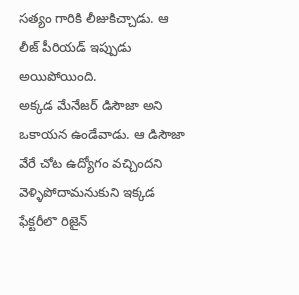సత్యం గారికి లీజుకిచ్చాడు. ఆ లీజ్ పీరియడ్ ఇప్పుడు అయిపోయింది.
అక్కడ మేనేజర్ డిసౌజా అని ఒకాయన ఉండేవాడు. ఆ డిసౌజా వేరే చోట ఉద్యోగం వచ్చిందని వెళ్ళిపోదామనుకుని ఇక్కడ ఫేక్టరీలొ రిజైన్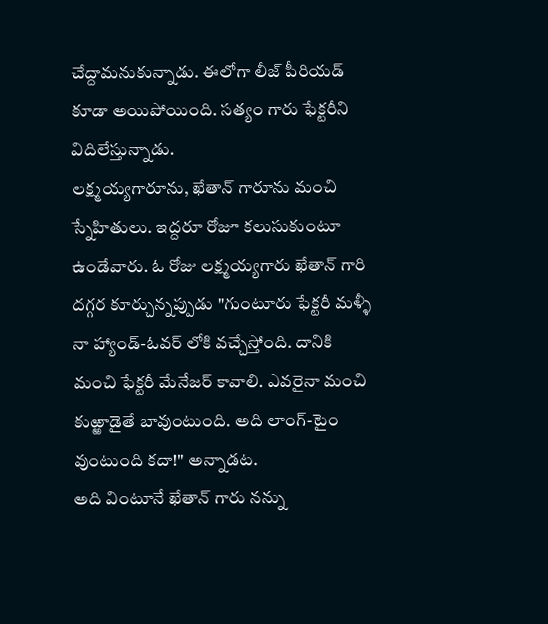చేద్దామనుకున్నాడు. ఈలోగా లీజ్ పీరియడ్ కూడా అయిపోయింది. సత్యం గారు ఫేక్టరీని విదిలేస్తున్నాడు.
లక్ష్మయ్యగారూను, ఖేతాన్ గారూను మంచి స్నేహితులు. ఇద్దరూ రోజూ కలుసుకుంటూ ఉండేవారు. ఓ రోజు లక్ష్మయ్యగారు ఖేతాన్ గారి దగ్గర కూర్చున్నప్పుడు "గుంటూరు ఫేక్టరీ మళ్ళీ నా హ్యాండ్-ఓవర్ లోకి వచ్చేస్తోంది. దానికి మంచి ఫేక్టరీ మేనేజర్ కావాలి. ఎవరైనా మంచి కుఱ్ఱాడైతే బావుంటుంది. అది లాంగ్-టైం వుంటుంది కదా!" అన్నాడట.
అది వింటూనే ఖేతాన్ గారు నన్ను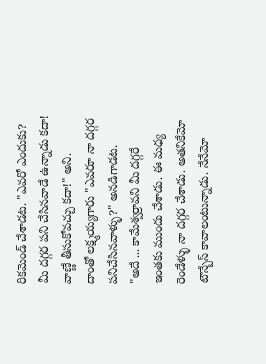రికమెండ్ చేశాడట. "ఎవరో ఎందుకు? మీ దగ్గర పని చేసినవాడే ఉన్నాడు కదా! వాణ్ణే తీసుకోవచ్చు కదా!" అని.
దాంతో లక్ష్మయ్యగారు "ఎవరూ నా దగ్గర పనిచేసినవాళ్ళు?" అనడిగాడట.
"అదే ... కామేశ్వర్రావని మీ దగ్గరే ఇంతకు ముందు చేశాడు. ఈ మధ్య రెండేళ్ళు నా దగ్గర చేశాడు. అతనికేమో టౌన్బేస్ కావాలంటున్నాడు. నేనేమో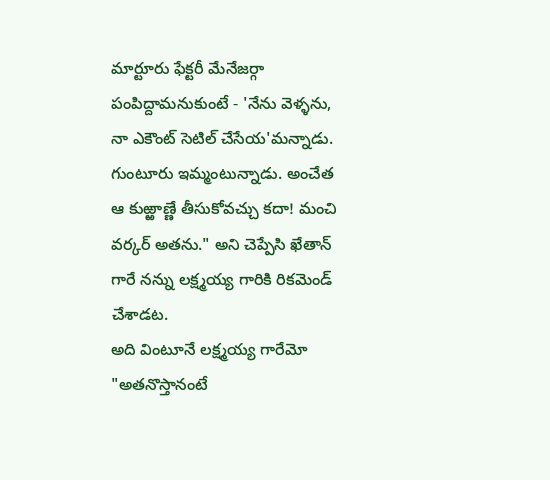మార్టూరు ఫేక్టరీ మేనేజర్గా పంపిద్దామనుకుంటే - 'నేను వెళ్ళను, నా ఎకౌంట్ సెటిల్ చేసేయ'మన్నాడు. గుంటూరు ఇమ్మంటున్నాడు. అంచేత ఆ కుఱ్ఱాణ్ణే తీసుకోవచ్చు కదా! మంచి వర్కర్ అతను." అని చెప్పేసి ఖేతాన్ గారే నన్ను లక్ష్మయ్య గారికి రికమెండ్ చేశాడట.
అది వింటూనే లక్ష్మయ్య గారేమో "అతనొస్తానంటే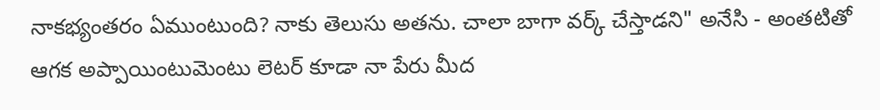నాకభ్యంతరం ఏముంటుంది? నాకు తెలుసు అతను. చాలా బాగా వర్క్ చేస్తాడని" అనేసి - అంతటితో ఆగక అప్పాయింటుమెంటు లెటర్ కూడా నా పేరు మీద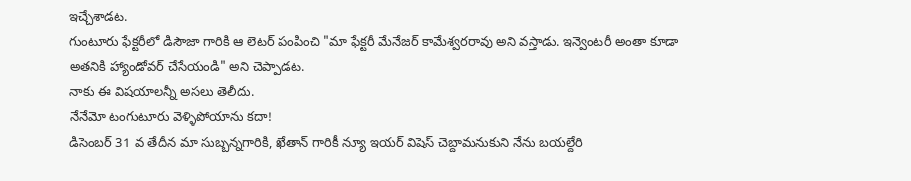ఇచ్చేశాడట.
గుంటూరు ఫేక్టరీలో డిసౌజా గారికి ఆ లెటర్ పంపించి "మా ఫేక్టరీ మేనేజర్ కామేశ్వరరావు అని వస్తాడు. ఇన్వెంటరీ అంతా కూడా అతనికి హ్యాండోవర్ చేసేయండి" అని చెప్పాడట.
నాకు ఈ విషయాలన్నీ అసలు తెలీదు.
నేనేమో టంగుటూరు వెళ్ళిపోయాను కదా!
డిసెంబర్ 31 వ తేదీన మా సుబ్బన్నగారికి, ఖేతాన్ గారికీ న్యూ ఇయర్ విషెస్ చెబ్దామనుకుని నేను బయల్దేరి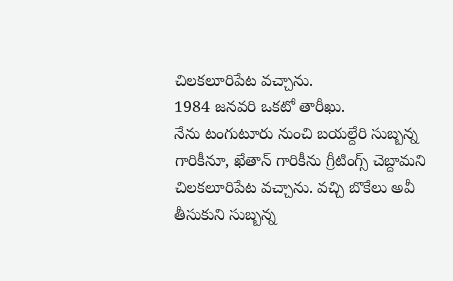చిలకలూరిపేట వచ్చాను.
1984 జనవరి ఒకటో తారీఖు.
నేను టంగుటూరు నుంచి బయల్దేరి సుబ్బన్న గారికీనూ, ఖేతాన్ గారికీను గ్రీటింగ్స్ చెబ్దామని చిలకలూరిపేట వచ్చాను. వచ్చి బొకేలు అవీ తీసుకుని సుబ్బన్న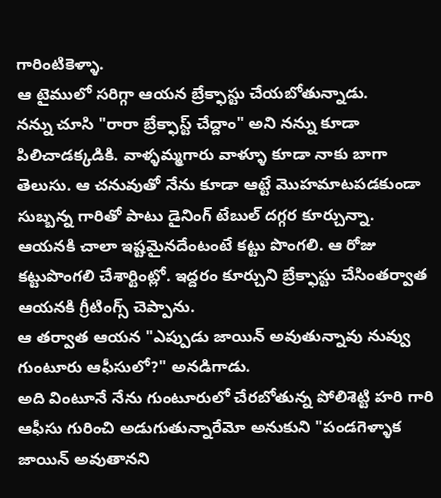గారింటికెళ్ళా.
ఆ టైములో సరిగ్గా ఆయన బ్రేక్ఫాస్టు చేయబోతున్నాడు.
నన్ను చూసి "రారా బ్రేక్ఫాస్ట్ చేద్దాం" అని నన్ను కూడా పిలిచాడక్కడికి. వాళ్ళమ్మగారు వాళ్ళూ కూడా నాకు బాగా తెలుసు. ఆ చనువుతో నేను కూడా ఆట్టే మొహమాటపడకుండా సుబ్బన్న గారితో పాటు డైనింగ్ టేబుల్ దగ్గర కూర్చున్నా.
ఆయనకి చాలా ఇష్టమైనదేంటంటే కట్టు పొంగలి. ఆ రోజు కట్టుపొంగలి చేశార్టింట్లో. ఇద్దరం కూర్చుని బ్రేక్ఫాస్టు చేసింతర్వాత ఆయనకి గ్రీటింగ్స్ చెప్పాను.
ఆ తర్వాత ఆయన "ఎప్పుడు జాయిన్ అవుతున్నావు నువ్వు గుంటూరు ఆఫీసులో?" అనడిగాడు.
అది వింటూనే నేను గుంటూరులో చేరబోతున్న పోలిశెట్టి హరి గారి ఆఫీసు గురించి అడుగుతున్నారేమో అనుకుని "పండగెళ్ళాక జాయిన్ అవుతానని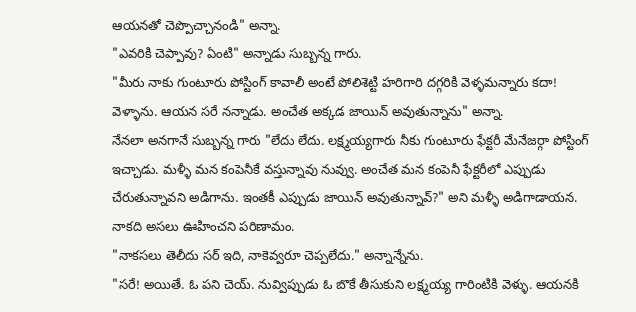ఆయనతో చెప్పొచ్చానండి" అన్నా.
"ఎవరికి చెప్పావు? ఏంటి" అన్నాడు సుబ్బన్న గారు.
"మీరు నాకు గుంటూరు పోస్టింగ్ కావాలీ అంటే పోలిశెట్టి హరిగారి దగ్గరికి వెళ్ళమన్నారు కదా! వెళ్ళాను. ఆయన సరే నన్నాడు. అంచేత అక్కడ జాయిన్ అవుతున్నాను" అన్నా.
నేనలా అనగానే సుబ్బన్న గారు "లేదు లేదు. లక్ష్మయ్యగారు నీకు గుంటూరు ఫేక్టరీ మేనేజర్గా పోస్టింగ్ ఇచ్చాడు. మళ్ళీ మన కంపెనీకే వస్తున్నావు నువ్వు. అంచేత మన కంపెనీ ఫేక్టరీలో ఎప్పుడు చేరుతున్నావని అడిగాను. ఇంతకీ ఎప్పుడు జాయిన్ అవుతున్నావ్?" అని మళ్ళీ అడిగాడాయన.
నాకది అసలు ఊహించని పరిణామం.
"నాకసలు తెలీదు సర్ ఇది, నాకెవ్వరూ చెప్పలేదు." అన్నాన్నేను.
"సరే! అయితే. ఓ పని చెయ్. నువ్విప్పుడు ఓ బొకే తీసుకుని లక్ష్మయ్య గారింటికి వెళ్ళు. ఆయనకి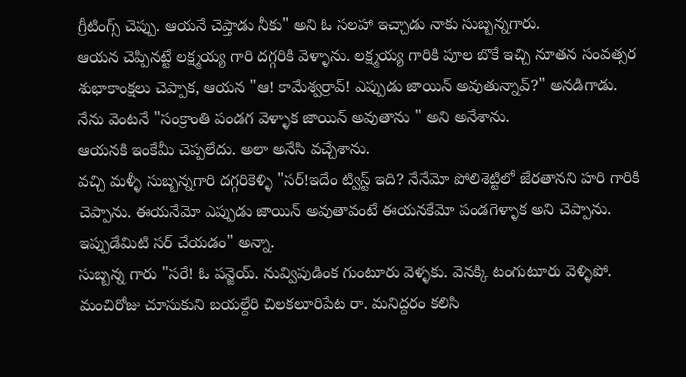గ్రీటింగ్స్ చెప్పు. ఆయనే చెప్తాడు నీకు" అని ఓ సలహా ఇచ్చాడు నాకు సుబ్బన్నగారు.
ఆయన చెప్పినట్టే లక్ష్మయ్య గారి దగ్గరికి వెళ్ళాను. లక్ష్మయ్య గారికి పూల బొకే ఇచ్చి నూతన సంవత్సర శుభాకాంక్షలు చెప్పాక, ఆయన "ఆ! కామేశ్వర్రావ్! ఎప్పుడు జాయిన్ అవుతున్నావ్?" అనడిగాడు.
నేను వెంటనే "సంక్రాంతి పండగ వెళ్ళాక జాయిన్ అవుతాను " అని అనేశాను.
ఆయనకి ఇంకేమీ చెప్పలేదు. అలా అనేసి వచ్చేశాను.
వచ్చి మళ్ళీ సుబ్బన్నగారి దగ్గరికెళ్ళి "సర్!ఇదేం ట్విస్ట్ ఇది? నేనేమో పోలిశెట్టిలో జేరతానని హరి గారికి చెప్పాను. ఈయనేమో ఎప్పుడు జాయిన్ అవుతావంటే ఈయనకేమో పండగెళ్ళాక అని చెప్పాను. ఇప్పుడేమిటి సర్ చేయడం" అన్నా.
సుబ్బన్న గారు "సరే! ఓ పన్జెయ్. నువ్విపుడింక గుంటూరు వెళ్ళకు. వెనక్కి టంగుటూరు వెళ్ళిపో. మంచిరోజు చూసుకుని బయల్దేరి చిలకలూరిపేట రా. మనిద్దరం కలిసి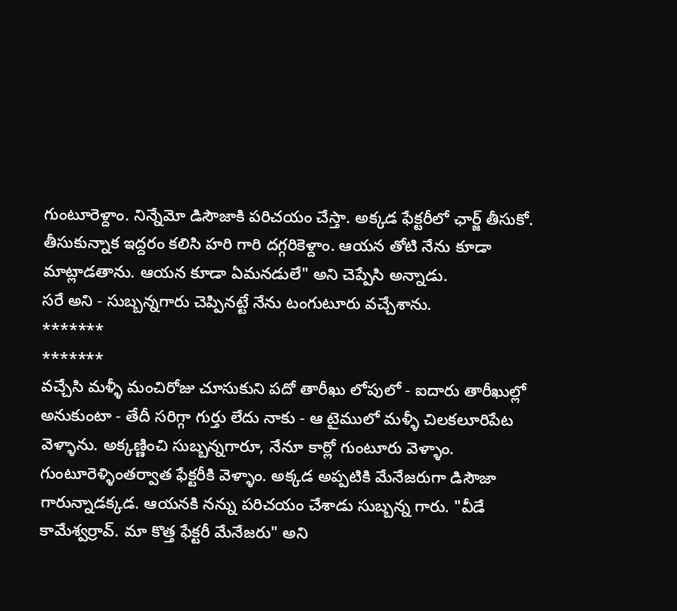గుంటూరెళ్దాం. నిన్నేమో డిసౌజాకి పరిచయం చేస్తా. అక్కడ ఫేక్టరీలో ఛార్జ్ తీసుకో. తీసుకున్నాక ఇద్దరం కలిసి హరి గారి దగ్గరికెళ్దాం. ఆయన తోటి నేను కూడా మాట్లాడతాను. ఆయన కూడా ఏమనడులే" అని చెప్పేసి అన్నాడు.
సరే అని - సుబ్బన్నగారు చెప్పినట్టే నేను టంగుటూరు వచ్చేశాను.
*******
*******
వచ్చేసి మళ్ళీ మంచిరోజు చూసుకుని పదో తారీఖు లోపులో - ఐదారు తారీఖుల్లో అనుకుంటా - తేదీ సరిగ్గా గుర్తు లేదు నాకు - ఆ టైములో మళ్ళీ చిలకలూరిపేట వెళ్ళాను. అక్కణ్ణించి సుబ్బన్నగారూ, నేనూ కార్లో గుంటూరు వెళ్ళాం.
గుంటూరెళ్ళింతర్వాత ఫేక్టరీకి వెళ్ళాం. అక్కడ అప్పటికి మేనేజరుగా డిసౌజా గారున్నాడక్కడ. ఆయనకి నన్ను పరిచయం చేశాడు సుబ్బన్న గారు. "వీడే కామేశ్వర్రావ్. మా కొత్త ఫేక్టరీ మేనేజరు" అని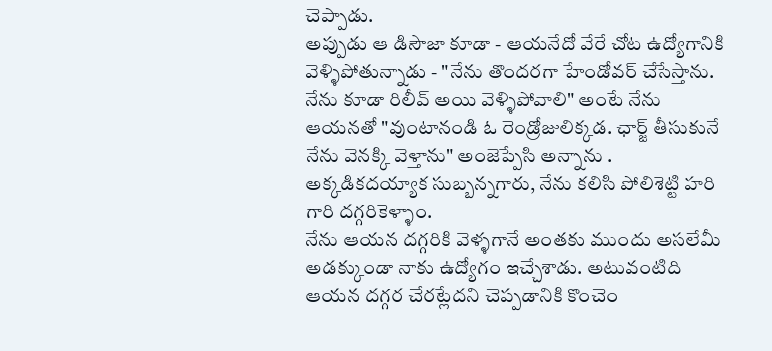చెప్పాడు.
అప్పుడు ఆ డిసౌజా కూడా - ఆయనేదో వేరే చోట ఉద్యోగానికి వెళ్ళిపోతున్నాడు - "నేను తొందరగా హేండోవర్ చేసేస్తాను. నేను కూడా రిలీవ్ అయి వెళ్ళిపోవాలి" అంటే నేను ఆయనతో "వుంటానండి ఓ రెండ్రోజులిక్కడ. ఛార్జ్ తీసుకునే నేను వెనక్కి వెళ్తాను" అంజెప్పేసి అన్నాను .
అక్కడికదయ్యాక సుబ్బన్నగారు, నేను కలిసి పోలిశెట్టి హరి గారి దగ్గరికెళ్ళాం.
నేను ఆయన దగ్గరికి వెళ్ళగానే అంతకు ముందు అసలేమీ అడక్కుండా నాకు ఉద్యోగం ఇచ్చేశాడు. అటువంటిది ఆయన దగ్గర చేరట్లేదని చెప్పడానికి కొంచెం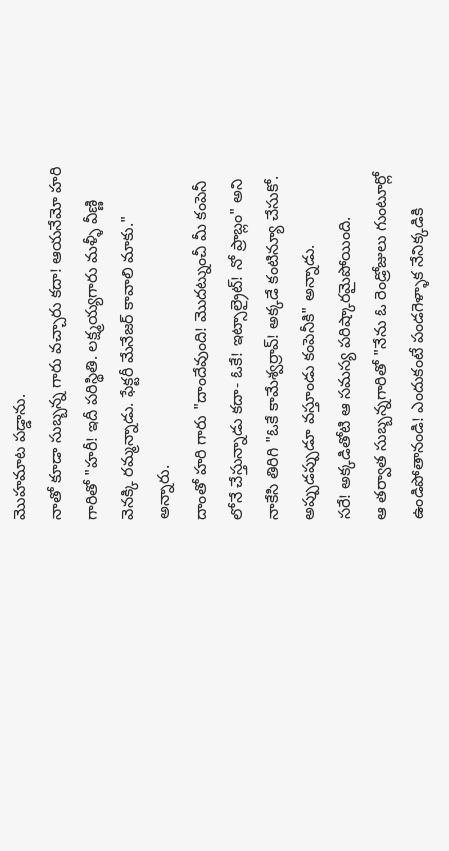మొహమాట పడ్డాను.
నాతో కూడా సుబ్బన్న గారు వచ్చారు కదా! ఆయనేమో హరి గారితో "హరీ! ఇదీ పరిస్థితి. లక్ష్మయ్యగారు మళ్ళీ వీణ్ణి వెనక్కి రమ్మన్నాడు. ఫేక్టరీ మేనేజర్ కావాలి మాకు." అన్నారు.
దాంతో హరి గారు "దాందేవుంది! మొదట్నుంచీ మీ కంపెనీ లోనే చేస్తున్నాడు కదా- ఓకే! ఇట్సాల్రైట్! నో ప్రాబ్లం" అని నాకేసి తిరిగి "ఓకే కామేశ్వర్రావ్! అక్కడే కంటిన్యూ చేసుకో. అప్పుడప్పుడూ వస్తూండు కంపెనీకి" అన్నాడు.
సరే! అక్కడితోటి ఆ సమస్య పరిష్కారమైపోయింది.
ఆ తర్వాత సుబ్బన్నగారితో "నేను ఓ రెండ్రోజులు గుంటూర్లో ఉండిపోతానండి! ఎందుకంటే పండగెళ్ళాక నేనిక్కడికి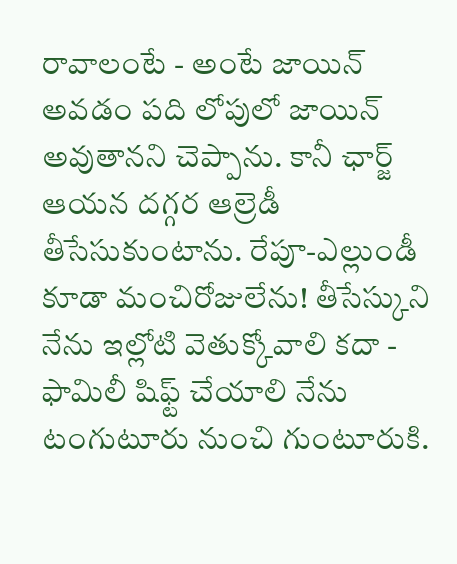రావాలంటే - అంటే జాయిన్ అవడం పది లోపులో జాయిన్ అవుతానని చెప్పాను. కానీ ఛార్జ్ ఆయన దగ్గర ఆల్రెడీ తీసేసుకుంటాను. రేపూ-ఎల్లుండీ కూడా మంచిరోజులేను! తీసేస్కుని నేను ఇల్లోటి వెతుక్కోవాలి కదా - ఫామిలీ షిఫ్ట్ చేయాలి నేను టంగుటూరు నుంచి గుంటూరుకి.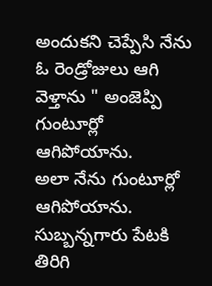అందుకని చెప్పేసి నేను ఓ రెండ్రోజులు ఆగి వెళ్తాను " అంజెప్పి గుంటూర్లో ఆగిపోయాను.
అలా నేను గుంటూర్లో ఆగిపోయాను. సుబ్బన్నగారు పేటకి తిరిగి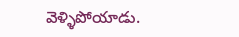వెళ్ళిపోయాడు.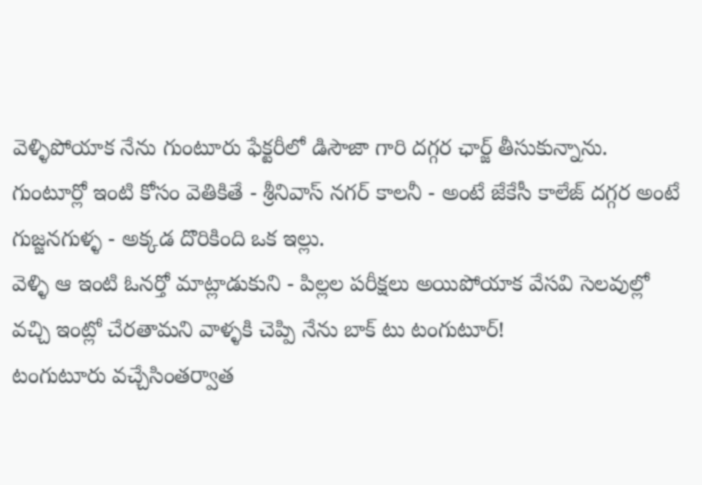వెళ్ళిపోయాక నేను గుంటూరు ఫేక్టరీలో డిసౌజా గారి దగ్గర ఛార్జ్ తీసుకున్నాను.
గుంటూర్లో ఇంటి కోసం వెతికితే - శ్రీనివాస్ నగర్ కాలనీ - అంటే జేకేసీ కాలేజ్ దగ్గర అంటే గుజ్జనగుళ్ళ - అక్కడ దొరికింది ఒక ఇల్లు.
వెళ్ళి ఆ ఇంటి ఓనర్తో మాట్లాడుకుని - పిల్లల పరీక్షలు అయిపోయాక వేసవి సెలవుల్లో వచ్చి ఇంట్లో చేరతామని వాళ్ళకి చెప్పి నేను బాక్ టు టంగుటూర్!
టంగుటూరు వచ్చేసింతర్వాత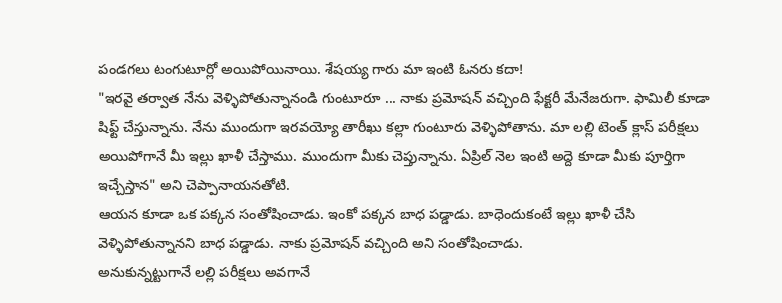పండగలు టంగుటూర్లో అయిపోయినాయి. శేషయ్య గారు మా ఇంటి ఓనరు కదా!
"ఇరవై తర్వాత నేను వెళ్ళిపోతున్నానండి గుంటూరూ ... నాకు ప్రమోషన్ వచ్చింది ఫేక్టరీ మేనేజరుగా. ఫామిలీ కూడా షిఫ్ట్ చేస్తున్నాను. నేను ముందుగా ఇరవయ్యో తారీఖు కల్లా గుంటూరు వెళ్ళిపోతాను. మా లల్లి టెంత్ క్లాస్ పరీక్షలు అయిపోగానే మీ ఇల్లు ఖాళీ చేస్తాము. ముందుగా మీకు చెప్తున్నాను. ఏప్రిల్ నెల ఇంటి అద్దె కూడా మీకు పూర్తిగా ఇచ్చేస్తాన" అని చెప్పానాయనతోటి.
ఆయన కూడా ఒక పక్కన సంతోషించాడు. ఇంకో పక్కన బాధ పడ్డాడు. బాధెందుకంటే ఇల్లు ఖాళీ చేసి వెళ్ళిపోతున్నానని బాధ పడ్డాడు. నాకు ప్రమోషన్ వచ్చింది అని సంతోషించాడు.
అనుకున్నట్టుగానే లల్లి పరీక్షలు అవగానే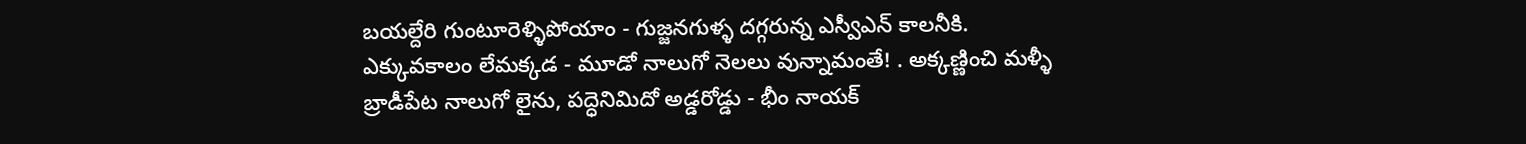బయల్దేరి గుంటూరెళ్ళిపోయాం - గుజ్జనగుళ్ళ దగ్గరున్న ఎస్వీఎన్ కాలనీకి.
ఎక్కువకాలం లేమక్కడ - మూడో నాలుగో నెలలు వున్నామంతే! . అక్కణ్ణించి మళ్ళీ బ్రాడీపేట నాలుగో లైను, పద్ధెనిమిదో అడ్డరోడ్డు - భీం నాయక్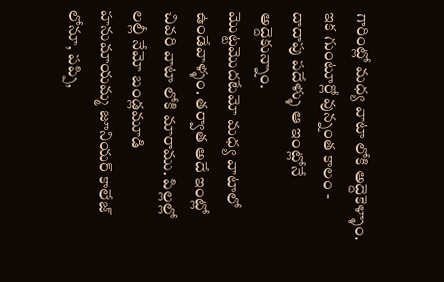గారింట్లో మధ్య వాటా లోకి అద్దెకెళ్ళాం. ఇక గుంటూర్లో వున్నంత కాలం - దాదాపు పదేళ్ళు ఆ ఇంట్లోనే అద్దెకున్నాం.
మొట్టమొదటేమో మధ్య వాటాలో ఉండేవాళ్ళం. తర్వాత అదే ఇంట్లో చివరి వాటా లోకి మారాము. పిల్లల్లో లల్లీ నేమో బండ్లమూడి హనుమాయమ్మ జూనియర్ కాలేజ్ లోనూ, పప్పి,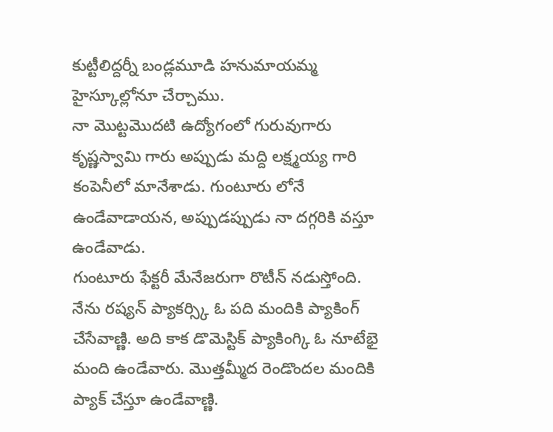కుట్టీలిద్దర్నీ బండ్లమూడి హనుమాయమ్మ హైస్కూల్లోనూ చేర్చాము.
నా మొట్టమొదటి ఉద్యోగంలో గురువుగారు కృష్ణస్వామి గారు అప్పుడు మద్ది లక్ష్మయ్య గారి కంపెనీలో మానేశాడు. గుంటూరు లోనే ఉండేవాడాయన, అప్పుడప్పుడు నా దగ్గరికి వస్తూ ఉండేవాడు.
గుంటూరు ఫేక్టరీ మేనేజరుగా రొటీన్ నడుస్తోంది. నేను రష్యన్ ప్యాకర్స్కి ఓ పది మందికి ప్యాకింగ్ చేసేవాణ్ణి. అది కాక డొమెస్టిక్ ప్యాకింగ్కి ఓ నూటేభై మంది ఉండేవారు. మొత్తమ్మీద రెండొందల మందికి ప్యాక్ చేస్తూ ఉండేవాణ్ణి.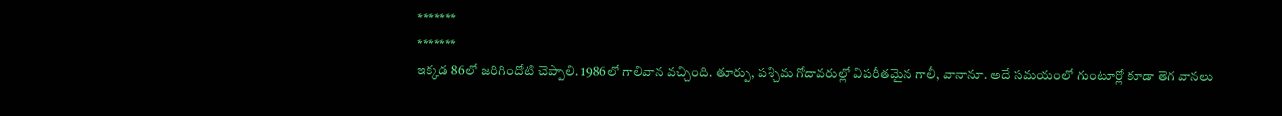*******
*******
ఇక్కడ 86లో జరిగిందోటి చెప్పాలి. 1986లో గాలివాన వచ్చింది. తూర్పు, పశ్చిమ గోదావరుల్లో విపరీతమైన గాలీ, వానానూ. అదే సమయంలో గుంటూర్లో కూడా తెగ వానలు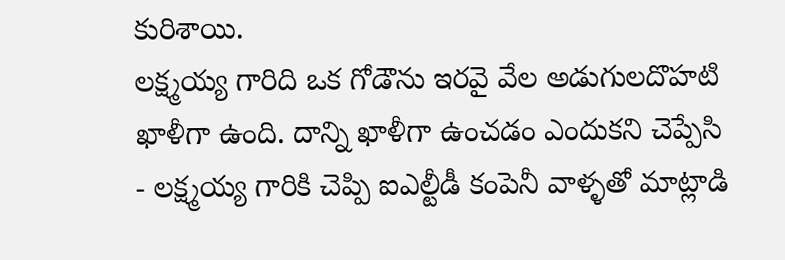కురిశాయి.
లక్ష్మయ్య గారిది ఒక గోడౌను ఇరవై వేల అడుగులదొహటి ఖాళీగా ఉంది. దాన్ని ఖాళీగా ఉంచడం ఎందుకని చెప్పేసి - లక్ష్మయ్య గారికి చెప్పి ఐఎల్టీడీ కంపెనీ వాళ్ళతో మాట్లాడి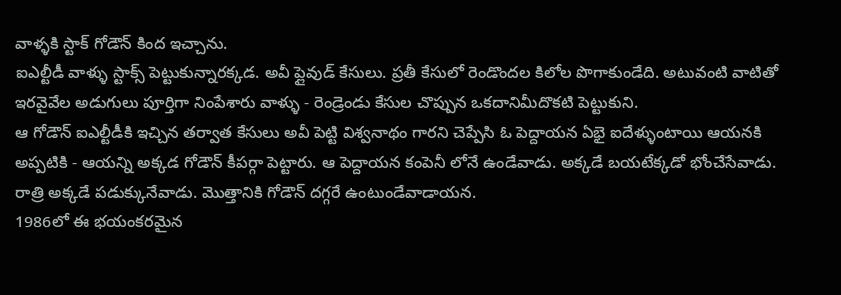వాళ్ళకి స్టాక్ గోడౌన్ కింద ఇచ్చాను.
ఐఎల్టీడీ వాళ్ళు స్టాక్స్ పెట్టుకున్నారక్కడ. అవీ ప్లైవుడ్ కేసులు. ప్రతీ కేసులో రెండొందల కిలోల పొగాకుండేది. అటువంటి వాటితో ఇరవైవేల అడుగులు పూర్తిగా నింపేశారు వాళ్ళు - రెండ్రెండు కేసుల చొప్పున ఒకదానిమీదొకటి పెట్టుకుని.
ఆ గోడౌన్ ఐఎల్టీడీకి ఇచ్చిన తర్వాత కేసులు అవీ పెట్టి విశ్వనాథం గారని చెప్పేసి ఓ పెద్దాయన ఏభై ఐదేళ్ళుంటాయి ఆయనకి అప్పటికి - ఆయన్ని అక్కడ గోడౌన్ కీపర్గా పెట్టారు. ఆ పెద్దాయన కంపెనీ లోనే ఉండేవాడు. అక్కడే బయటేక్కడో భోంచేసేవాడు. రాత్రి అక్కడే పడుక్కునేవాడు. మొత్తానికి గోడౌన్ దగ్గరే ఉంటుండేవాడాయన.
1986లో ఈ భయంకరమైన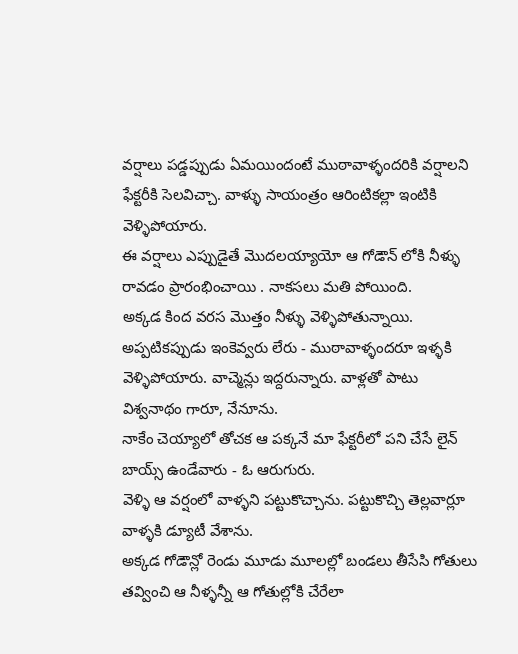వర్షాలు పడ్డప్పుడు ఏమయిందంటే ముఠావాళ్ళందరికి వర్షాలని ఫేక్టరీకి సెలవిచ్చా. వాళ్ళు సాయంత్రం ఆరింటికల్లా ఇంటికి వెళ్ళిపోయారు.
ఈ వర్షాలు ఎప్పుడైతే మొదలయ్యాయో ఆ గోడౌన్ లోకి నీళ్ళు రావడం ప్రారంభించాయి . నాకసలు మతి పోయింది.
అక్కడ కింద వరస మొత్తం నీళ్ళు వెళ్ళిపోతున్నాయి. అప్పటికప్పుడు ఇంకెవ్వరు లేరు - ముఠావాళ్ళందరూ ఇళ్ళకి వెళ్ళిపోయారు. వాచ్మెన్లు ఇద్దరున్నారు. వాళ్లతో పాటు విశ్వనాథం గారూ, నేనూను.
నాకేం చెయ్యాలో తోచక ఆ పక్కనే మా ఫేక్టరీలో పని చేసే లైన్ బాయ్స్ ఉండేవారు - ఓ ఆరుగురు.
వెళ్ళి ఆ వర్షంలో వాళ్ళని పట్టుకొచ్చాను. పట్టుకొచ్చి తెల్లవార్లూ వాళ్ళకి డ్యూటీ వేశాను.
అక్కడ గోడౌన్లో రెండు మూడు మూలల్లో బండలు తీసేసి గోతులు తవ్వించి ఆ నీళ్ళన్నీ ఆ గోతుల్లోకి చేరేలా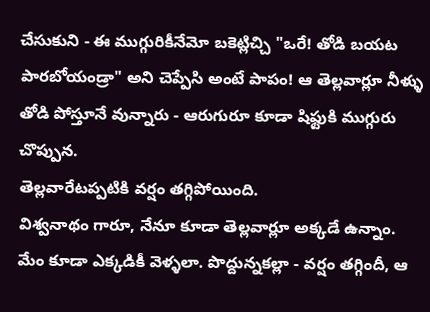చేసుకుని - ఈ ముగ్గురికీనేమో బకెట్లిచ్చి "ఒరే! తోడి బయట పారబోయండ్రా" అని చెప్పేసి అంటే పాపం! ఆ తెల్లవార్లూ నీళ్ళు తోడి పోస్తూనే వున్నారు - ఆరుగురూ కూడా షిఫ్టుకి ముగ్గురు చొప్పున.
తెల్లవారేటప్పటికి వర్షం తగ్గిపోయింది.
విశ్వనాథం గారూ, నేనూ కూడా తెల్లవార్లూ అక్కడే ఉన్నాం. మేం కూడా ఎక్కడికీ వెళ్ళలా. పొద్దున్నకల్లా - వర్షం తగ్గిందీ, ఆ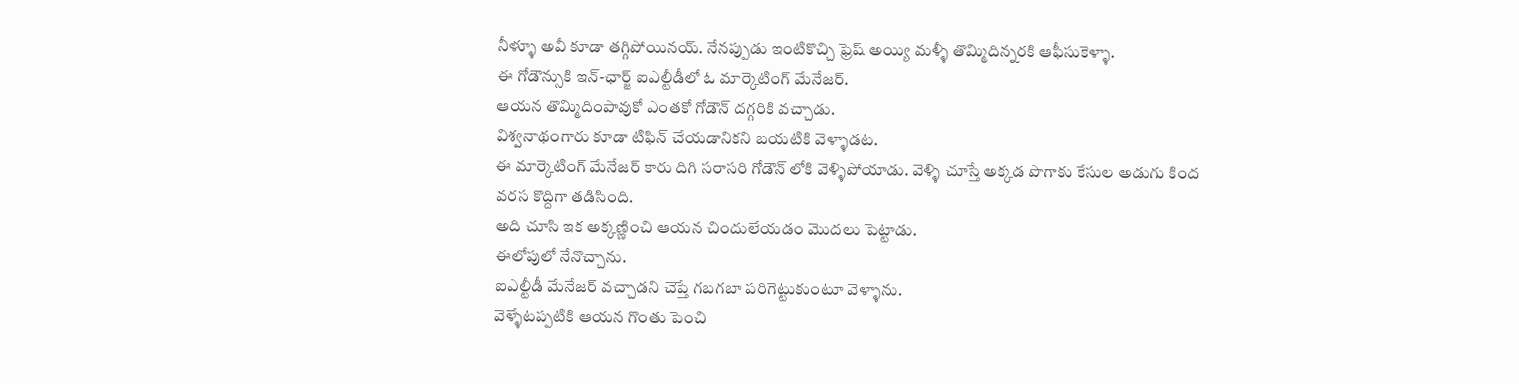నీళ్ళూ అవీ కూడా తగ్గిపోయినయ్. నేనప్పుడు ఇంటికొచ్చి ఫ్రెష్ అయ్యి మళ్ళీ తొమ్మిదిన్నరకి ఆఫీసుకెళ్ళా.
ఈ గోడౌన్సుకి ఇన్-ఛార్జ్ ఐఎల్టీడీలో ఓ మార్కెటింగ్ మేనేజర్.
ఆయన తొమ్మిదింపావుకో ఎంతకో గోడౌన్ దగ్గరికి వచ్చాడు.
విశ్వనాథంగారు కూడా టిఫిన్ చేయడానికని బయటికి వెళ్ళాడట.
ఈ మార్కెటింగ్ మేనేజర్ కారు దిగి సరాసరి గోడౌన్ లోకి వెళ్ళిపోయాడు. వెళ్ళి చూస్తే అక్కడ పొగాకు కేసుల అడుగు కింద వరస కొద్దిగా తడిసింది.
అది చూసి ఇక అక్కణ్ణించి ఆయన చిందులేయడం మొదలు పెట్టాడు.
ఈలోపులో నేనొచ్చాను.
ఐఎల్టీడీ మేనేజర్ వచ్చాడని చెప్తే గబగబా పరిగెట్టుకుంటూ వెళ్ళాను.
వెళ్ళేటప్పటికి ఆయన గొంతు పెంచి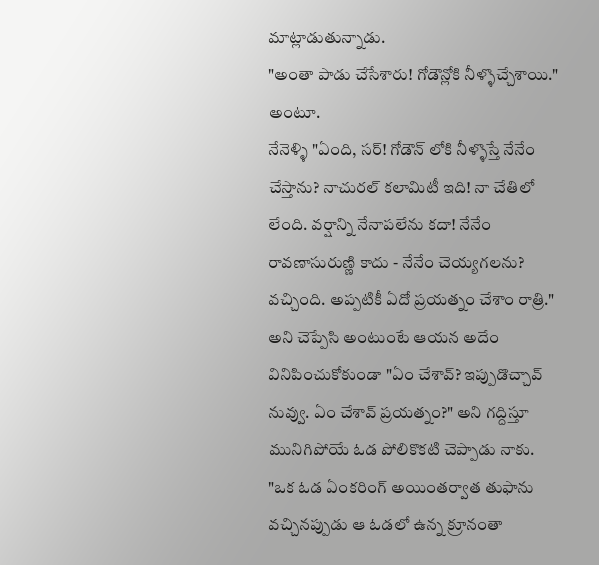మాట్లాడుతున్నాడు.
"అంతా పాడు చేసేశారు! గోడౌన్లోకి నీళ్ళొచ్చేశాయి." అంటూ.
నేనెళ్ళి "ఏంది, సర్! గోడౌన్ లోకి నీళ్ళొస్తే నేనేం చేస్తాను? నాచురల్ కలామిటీ ఇది! నా చేతిలో లేంది. వర్షాన్ని నేనాపలేను కదా! నేనేం రావణాసురుణ్ణి కాదు - నేనేం చెయ్యగలను? వచ్చింది. అప్పటికీ ఏదో ప్రయత్నం చేశాం రాత్రి." అని చెప్పేసి అంటుంటే ఆయన అదేం వినిపించుకోకుండా "ఏం చేశావ్? ఇప్పుడొచ్చావ్ నువ్వు. ఏం చేశావ్ ప్రయత్నం?" అని గద్దిస్తూ మునిగిపోయే ఓడ పోలికొకటి చెప్పాడు నాకు.
"ఒక ఓడ ఏంకరింగ్ అయింతర్వాత తుఫాను వచ్చినప్పుడు ఆ ఓడలో ఉన్న క్రూనంతా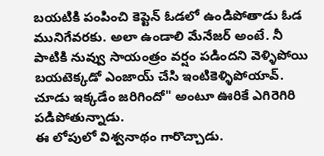బయటికి పంపించి కెప్టెన్ ఓడలో ఉండిపోతాడు ఓడ మునిగేవరకు. అలా ఉండాలి మేనేజర్ అంటే. నీ పాటికి నువ్వు సాయంత్రం వర్షం పడిందని వెళ్ళిపోయి బయటెక్కడో ఎంజాయ్ చేసి ఇంటికెళ్ళిపోయావ్. చూడు ఇక్కడేం జరిగిందో" అంటూ ఊరికే ఎగిరెగిరి పడిపోతున్నాడు.
ఈ లోపులో విశ్వనాథం గారొచ్చాడు.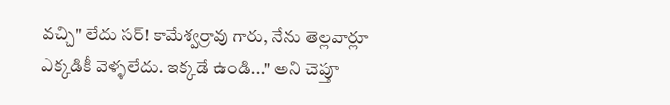వచ్చి" లేదు సర్! కామేశ్వర్రావు గారు, నేను తెల్లవార్లూ ఎక్కడికీ వెళ్ళలేదు. ఇక్కడే ఉండి..." అని చెప్తూ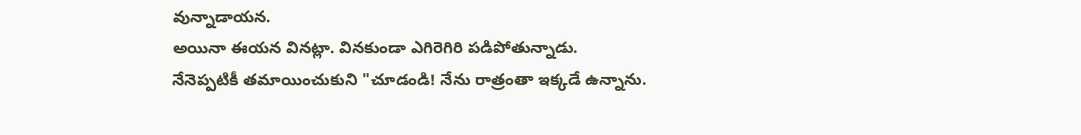వున్నాడాయన.
అయినా ఈయన వినట్లా. వినకుండా ఎగిరెగిరి పడిపోతున్నాడు.
నేనెప్పటికీ తమాయించుకుని "చూడండి! నేను రాత్రంతా ఇక్కడే ఉన్నాను.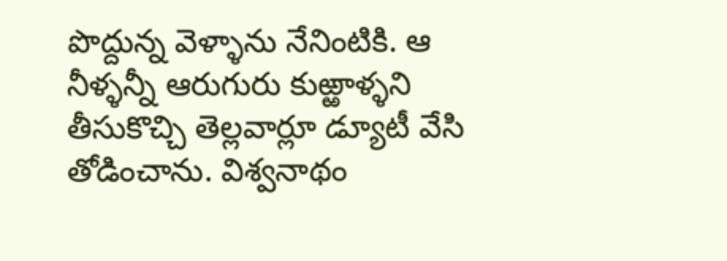పొద్దున్న వెళ్ళాను నేనింటికి. ఆ నీళ్ళన్నీ ఆరుగురు కుఱ్ఱాళ్ళని తీసుకొచ్చి తెల్లవార్లూ డ్యూటీ వేసి తోడించాను. విశ్వనాథం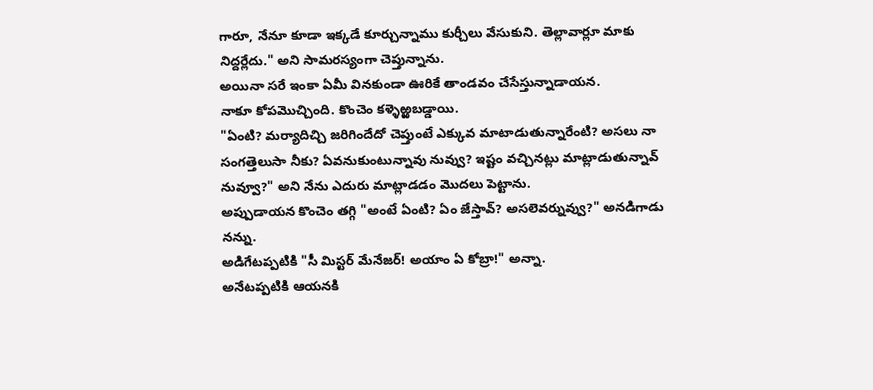గారూ, నేనూ కూడా ఇక్కడే కూర్చున్నాము కుర్చీలు వేసుకుని. తెల్లావార్లూ మాకు నిద్దర్లేదు." అని సామరస్యంగా చెప్తున్నాను.
అయినా సరే ఇంకా ఏమీ వినకుండా ఊరికే తాండవం చేసేస్తున్నాడాయన.
నాకూ కోపమొచ్చింది. కొంచెం కళ్ళెఱ్ఱబడ్డాయి.
"ఏంటి? మర్యాదిచ్చి జరిగిందేదో చెప్తుంటే ఎక్కువ మాటాడుతున్నారేంటి? అసలు నా సంగత్తెలుసా నీకు? ఏవనుకుంటున్నావు నువ్వు? ఇష్టం వచ్చినట్లు మాట్లాడుతున్నావ్ నువ్వూ?" అని నేను ఎదురు మాట్లాడడం మొదలు పెట్టాను.
అప్పుడాయన కొంచెం తగ్గి "అంటే ఏంటి? ఏం జేస్తావ్? అసలెవర్నువ్వు?" అనడిగాడు నన్ను.
అడిగేటప్పటికి "సీ మిస్టర్ మేనేజర్! అయాం ఏ కోబ్రా!" అన్నా.
అనేటప్పటికి ఆయనకి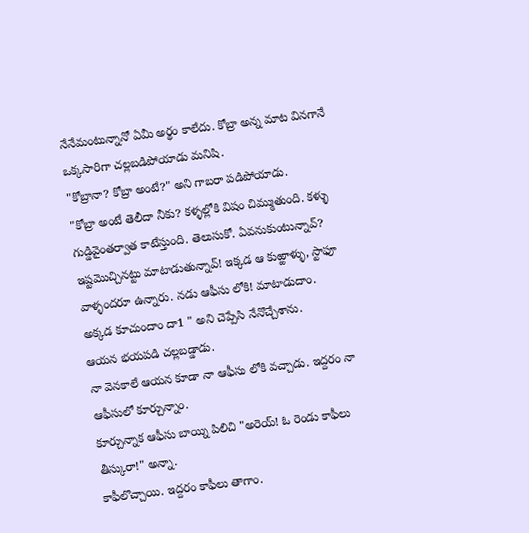నేనేమంటున్నానో ఏమీ అర్థం కాలేదు. కోబ్రా అన్న మాట వినగానే ఒక్కసారిగా చల్లబడిపోయాడు మనిషి.
"కోబ్రానా? కోబ్రా అంటే?" అని గాబరా పడిపోయాడు.
"కోబ్రా అంటే తెలీదా నీకు? కళ్ళల్లోకి విషం చిమ్ముతుంది. కళ్ళు గుడ్డివైంతర్వాత కాటేస్తుంది. తెలుసుకో. ఏవనుకుంటున్నావ్? ఇష్టమొచ్చినట్టు మాటాడుతున్నావ్! ఇక్కడ ఆ కుఱ్ఱాళ్ళు, స్టాఫూ వాళ్ళందరూ ఉన్నారు. నడు ఆఫీసు లోకి! మాటాడుదాం. అక్కడ కూచుందాం దా1 " అని చెప్పేసి నేనొచ్చేశాను.
ఆయన భయపడి చల్లబడ్డాడు.
నా వెనకాలే ఆయన కూడా నా ఆఫీసు లోకి వచ్చాడు. ఇద్దరం నా ఆఫీసులో కూర్చున్నాం.
కూర్చున్నాక ఆఫీసు బాయ్ని పిలిచి "అరెయ్! ఓ రెండు కాఫీలు తీస్కురా!" అన్నా.
కాఫీలొచ్చాయి. ఇద్దరం కాఫీలు తాగాం.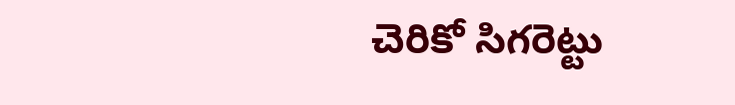చెరికో సిగరెట్టు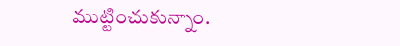ముట్టించుకున్నాం.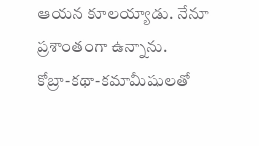ఆయన కూలయ్యాడు. నేనూ ప్రశాంతంగా ఉన్నాను.
కోబ్రా-కథా-కమామీషులతో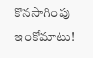కొనసాగింపు ఇంకోమాటు!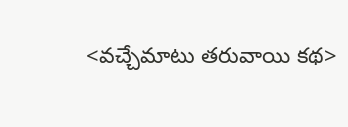<వచ్చేమాటు తరువాయి కథ>